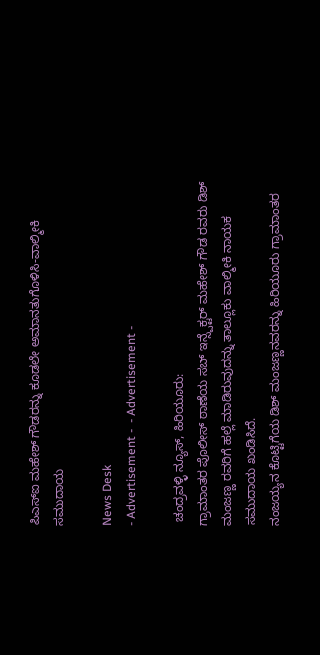ಪಿಎಸ್ಐ ಮಹೇಶ್ ಗೌಡರನ್ನು ಕೂಡಲೇ ಅಮಾನತುಗೊಳಿಸಿ-ವಾಲ್ಮೀಕಿ ಸಮುದಾಯ

News Desk
- Advertisement -  - Advertisement -

 ಚಂದ್ರವಳ್ಳಿ ನ್ಯೂಸ್, ಹಿರಿಯೂರು:
ಗ್ರಾಮಾಂತರ ಪೊಲೀಸ್ ಠಾಣೆಯ ಸಬ್ ಇನ್ಸ್ಪೆಕ್ಟರ್ ಮಹೇಶ್ ಗೌಡ ರವರು ಡಿಶ್ ಮಂಜಣ್ಣ ರವರಿಗೆ ಹಲ್ಲೆ ಮಾಡಿರುವುದನ್ನು ತಾಲ್ಲೂಕು ವಾಲ್ಮೀಕಿ ನಾಯಕ ಸಮುದಾಯ ಖಂಡಿಸಿದೆ.
ನಂಜಯ್ಯನ ಕೊಟ್ಟಿಗೆಯ ಡಿಶ್ ಮಂಜಣ್ಣನವರನ್ನು ಹಿರಿಯೂರು ಗ್ರಾಮಾಂತರ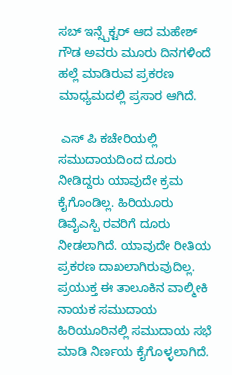ಸಬ್ ಇನ್ಸ್ಪೆಕ್ಟರ್ ಆದ ಮಹೇಶ್ ಗೌಡ ಅವರು ಮೂರು ದಿನಗಳಿಂದೆ ಹಲ್ಲೆ ಮಾಡಿರುವ ಪ್ರಕರಣ ಮಾಧ್ಯಮದಲ್ಲಿ ಪ್ರಸಾರ ಆಗಿದೆ.

 ಎಸ್ ಪಿ ಕಚೇರಿಯಲ್ಲಿ ಸಮುದಾಯದಿಂದ ದೂರು ನೀಡಿದ್ದರು ಯಾವುದೇ ಕ್ರಮ ಕೈಗೊಂಡಿಲ್ಲ. ಹಿರಿಯೂರು ಡಿವೈಎಸ್ಪಿ ರವರಿಗೆ ದೂರು ನೀಡಲಾಗಿದೆ. ಯಾವುದೇ ರೀತಿಯ ಪ್ರಕರಣ ದಾಖಲಾಗಿರುವುದಿಲ್ಲ.  ಪ್ರಯುಕ್ತ ಈ ತಾಲೂಕಿನ ವಾಲ್ಮೀಕಿ ನಾಯಕ ಸಮುದಾಯ ಹಿರಿಯೂರಿನಲ್ಲಿ ಸಮುದಾಯ ಸಭೆ ಮಾಡಿ ನಿರ್ಣಯ ಕೈಗೊಳ್ಳಲಾಗಿದೆ.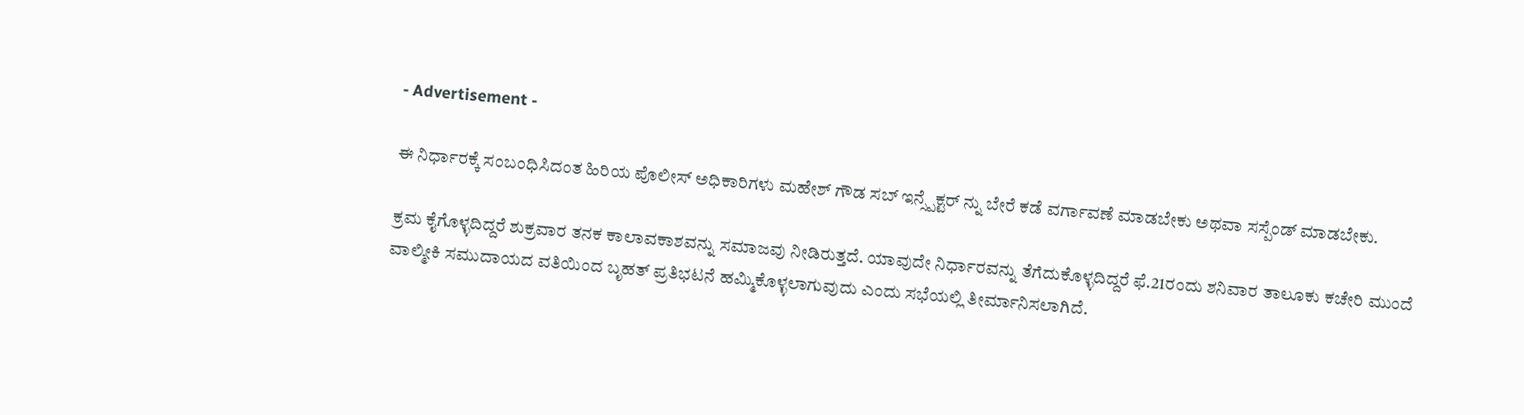- Advertisement -

ಈ ನಿರ್ಧಾರಕ್ಕೆ ಸಂಬಂಧಿಸಿದಂತ ಹಿರಿಯ ಪೊಲೀಸ್ ಅಧಿಕಾರಿಗಳು ಮಹೇಶ್ ಗೌಡ ಸಬ್ ಇನ್ಸ್ಪೆಕ್ಟರ್ ನ್ನು ಬೇರೆ ಕಡೆ ವರ್ಗಾವಣೆ ಮಾಡಬೇಕು ಅಥವಾ ಸಸ್ಪೆಂಡ್ ಮಾಡಬೇಕು.

ಕ್ರಮ ಕೈಗೊಳ್ಳದಿದ್ದರೆ ಶುಕ್ರವಾರ ತನಕ ಕಾಲಾವಕಾಶವನ್ನು ಸಮಾಜವು ನೀಡಿರುತ್ತದೆ. ಯಾವುದೇ ನಿರ್ಧಾರವನ್ನು ತೆಗೆದುಕೊಳ್ಳದಿದ್ದರೆ ಫೆ.21ರಂದು ಶನಿವಾರ ತಾಲೂಕು ಕಚೇರಿ ಮುಂದೆ ವಾಲ್ಮೀಕಿ ಸಮುದಾಯದ ವತಿಯಿಂದ ಬೃಹತ್ ಪ್ರತಿಭಟನೆ ಹಮ್ಮಿಕೊಳ್ಳಲಾಗುವುದು ಎಂದು ಸಭೆಯಲ್ಲಿ ತೀರ್ಮಾನಿಸಲಾಗಿದೆ.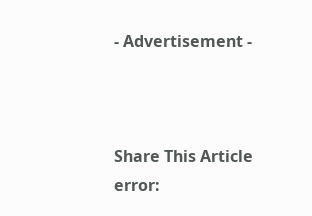- Advertisement -



Share This Article
error: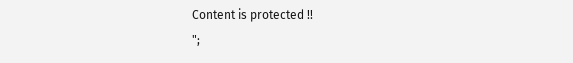Content is protected !!
";